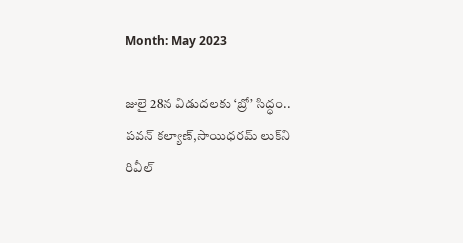Month: May 2023

జులై 28న విడుదలకు ‘బ్రో’ సిద్ధం.. పవన్‌ కల్యాణ్‌,సాయిధరమ్‌ లుక్‌ని రివీల్‌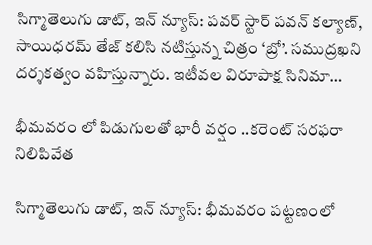సిగ్మాతెలుగు డాట్, ఇన్ న్యూస్: పవర్ స్టార్ పవన్‌ కల్యాణ్‌, సాయిధరమ్‌ తేజ్‌ కలిసి నటిస్తున్న చిత్రం ‘బ్రో’. సముద్రఖని దర్శకత్వం వహిస్తున్నారు. ఇటీవల విరూపాక్ష సినిమా…

భీమవరం లో పిడుగులతో భారీ వర్షం ..కరెంట్ సరఫరా నిలిపివేత

సిగ్మాతెలుగు డాట్, ఇన్ న్యూస్: భీమవరం పట్టణంలో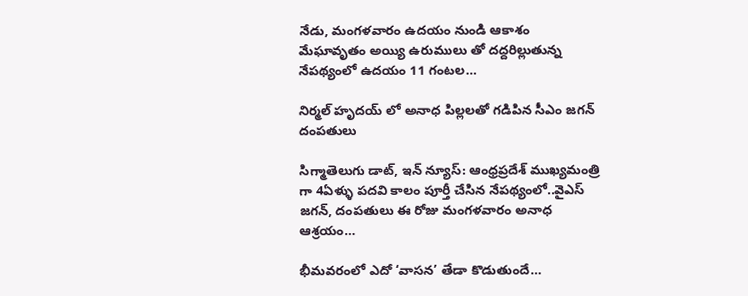నేడు, మంగళవారం ఉదయం నుండి ఆకాశం మేఘావృతం అయ్యి ఉరుములు తో దద్దరిల్లుతున్న నేపథ్యంలో ఉదయం 11 గంటల…

నిర్మల్‌ హృదయ్‌ లో అనాధ పిల్లలతో గడిపిన సీఎం జగన్ దంపతులు

సిగ్మాతెలుగు డాట్, ఇన్ న్యూస్: ఆంధ్రప్రదేశ్‌ ముఖ్యమంత్రి గా 4ఏళ్ళు పదవి కాలం పూర్తీ చేసిన నేపథ్యంలో..వైఎస్‌ జగన్‌, దంపతులు ఈ రోజు మంగళవారం అనాధ ఆశ్రయం…

భీమవరంలో ఎదో ‘వాసన’ తేడా కొడుతుందే…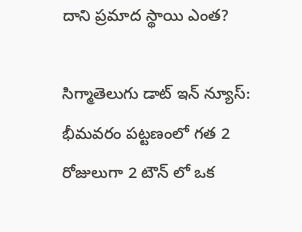దాని ప్రమాద స్థాయి ఎంత?

సిగ్మాతెలుగు డాట్ ఇన్ న్యూస్: భీమవరం పట్టణంలో గత 2 రోజులుగా 2 టౌన్ లో ఒక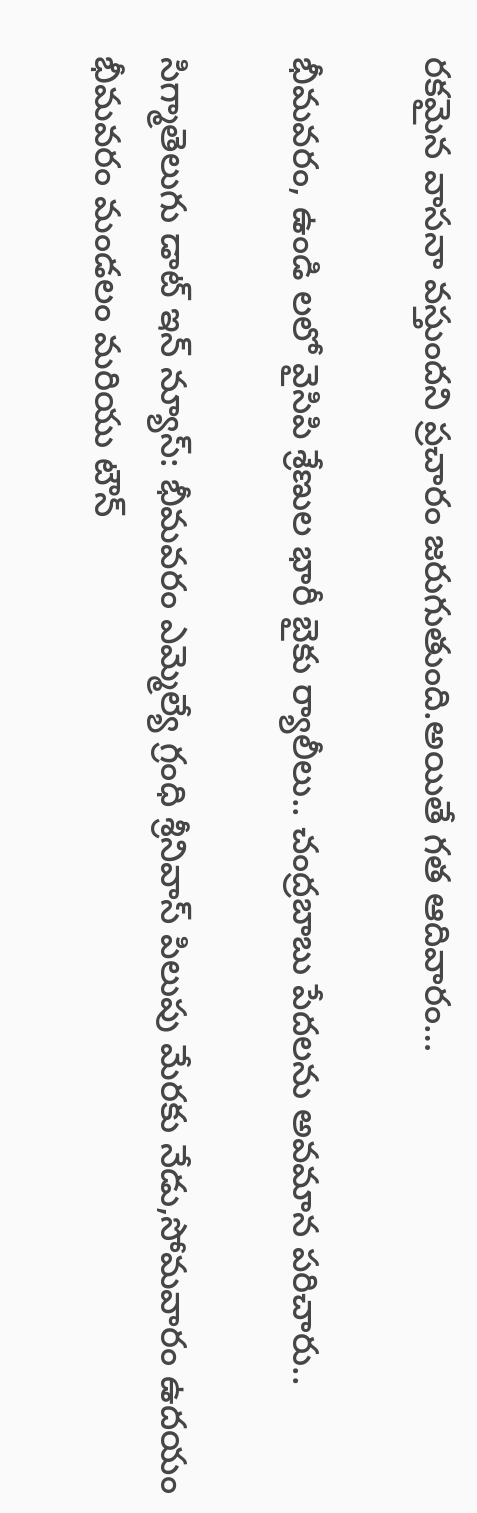రకమైన వాసనా వస్తుందని ప్రచారం జరుగుతుంది.అయితే గత ఆదివారం…

భీమవరం, ఉండి లలో వైసిపి శ్రేణుల భారీ బైకు ర్యాలీలు.. చంద్రబాబు పేదలను అవమాన పరిచారు..

సిగ్మాతెలుగు డాట్ ఇన్ న్యూస్: భీమవరం ఎమ్మెల్యే గ్రంధి శ్రీనివాస్ పిలుపు మేరకు నేడు,సోమవారం ఉదయం భీమవరం మండలం మరియు టౌన్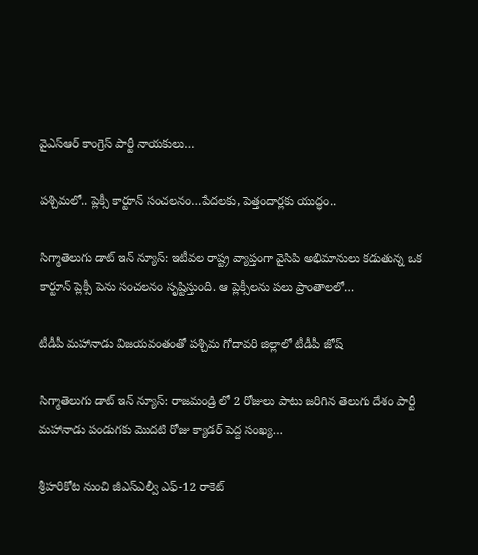వైఎస్ఆర్ కాంగ్రెస్ పార్టీ నాయకులు…

పశ్చిమలో.. ప్లెక్సీ కార్టూన్ సంచలనం…పేదలకు, పెత్తందార్లకు యుద్ధం..

సిగ్మాతెలుగు డాట్ ఇన్ న్యూస్: ఇటీవల రాష్ట్ర వ్యాప్తంగా వైసిపి అభిమానులు కడుతున్న ఒక కార్టూన్ ప్లెక్సీ పెను సంచలనం సృష్టిస్తుంది. ఆ ప్లెక్సీలను పలు ప్రాంతాలలో…

టీడీపీ మహానాడు విజయవంతంతో పశ్చిమ గోదావరి జిల్లాలో టీడీపీ జోష్

సిగ్మాతెలుగు డాట్ ఇన్ న్యూస్: రాజమండ్రి లో 2 రోజులు పాటు జరిగిన తెలుగు దేశం పార్టీ మహానాడు పండుగకు మొదటి రోజు క్యాడర్ పెద్ద సంఖ్య…

శ్రీహరికోట నుంచి జీఎస్‌ఎల్వీ ఎఫ్-12 రాకెట్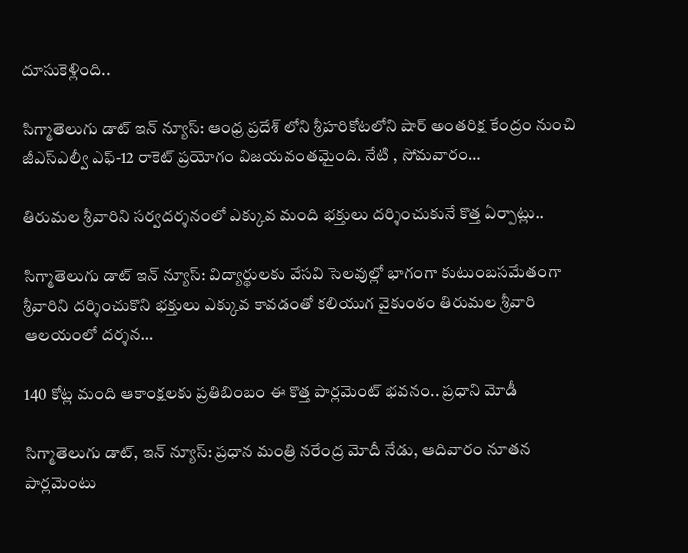దూసుకెళ్లింది..

సిగ్మాతెలుగు డాట్ ఇన్ న్యూస్: ఆంధ్ర ప్రదేశ్ లోని శ్రీహరికోటలోని షార్ అంతరిక్ష కేంద్రం నుంచి జీఎస్‌ఎల్వీ ఎఫ్-12 రాకెట్ ప్రయోగం విజయవంతమైంది. నేటి , సోమవారం…

తిరుమల శ్రీవారిని సర్వదర్శనంలో ఎక్కువ మంది భక్తులు దర్శించుకునే కొత్త ఏర్పాట్లు..

సిగ్మాతెలుగు డాట్ ఇన్ న్యూస్: విద్యార్థులకు వేసవి సెలవుల్లో భాగంగా కుటుంబసమేతంగా శ్రీవారిని దర్శించుకొని భక్తులు ఎక్కువ కావడంతో కలియుగ వైకుంఠం తిరుమల శ్రీవారి ఆలయంలో దర్శన…

140 కోట్ల మంది ఆకాంక్షలకు ప్రతిబింబం ఈ కొత్త పార్లమెంట్ భవనం.. ప్రధాని మోడీ

సిగ్మాతెలుగు డాట్, ఇన్ న్యూస్: ప్రధాన మంత్రి నరేంద్ర మోదీ నేడు, ఆదివారం నూతన పార్లమెంటు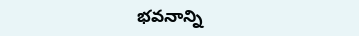భవనాన్ని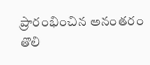ప్రారంభించిన అనంతరం తొలి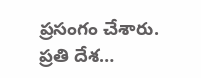ప్రసంగం చేశారు. ప్రతి దేశ…